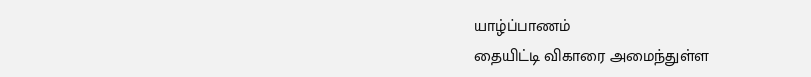யாழ்ப்பாணம்
தையிட்டி விகாரை அமைந்துள்ள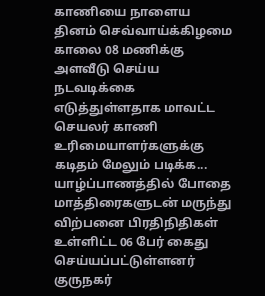காணியை நாளைய தினம் செவ்வாய்க்கிழமை காலை 08 மணிக்கு அளவீடு செய்ய நடவடிக்கை எடுத்துள்ளதாக மாவட்ட செயலர் காணி உரிமையாளர்களுக்கு கடிதம் மேலும் படிக்க...
யாழ்ப்பாணத்தில் போதை மாத்திரைகளுடன் மருந்து விற்பனை பிரதிநிதிகள் உள்ளிட்ட 06 பேர் கைது செய்யப்பட்டுள்ளனர் குருநகர்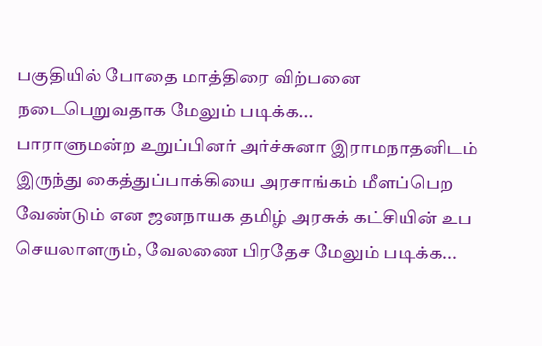பகுதியில் போதை மாத்திரை விற்பனை நடைபெறுவதாக மேலும் படிக்க...
பாராளுமன்ற உறுப்பினர் அர்ச்சுனா இராமநாதனிடம் இருந்து கைத்துப்பாக்கியை அரசாங்கம் மீளப்பெற வேண்டும் என ஜனநாயக தமிழ் அரசுக் கட்சியின் உப செயலாளரும், வேலணை பிரதேச மேலும் படிக்க...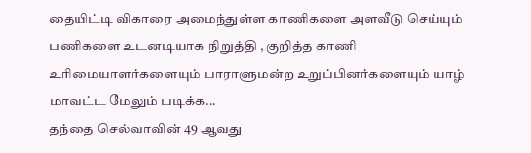தையிட்டி விகாரை அமைந்துள்ள காணிகளை அளவீடு செய்யும் பணிகளை உடனடியாக நிறுத்தி , குறித்த காணி உரிமையாளர்களையும் பாராளுமன்ற உறுப்பினர்களையும் யாழ் மாவட்ட மேலும் படிக்க...
தந்தை செல்வாவின் 49 ஆவது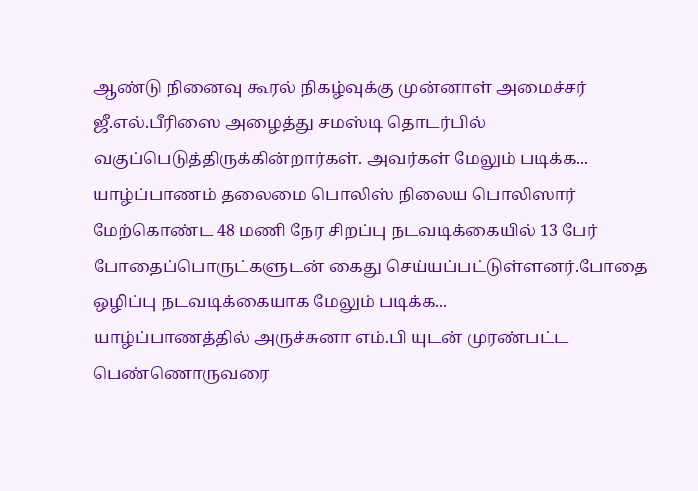ஆண்டு நினைவு கூரல் நிகழ்வுக்கு முன்னாள் அமைச்சர் ஜீ.எல்.பீரிஸை அழைத்து சமஸ்டி தொடர்பில் வகுப்பெடுத்திருக்கின்றார்கள். அவர்கள் மேலும் படிக்க...
யாழ்ப்பாணம் தலைமை பொலிஸ் நிலைய பொலிஸார் மேற்கொண்ட 48 மணி நேர சிறப்பு நடவடிக்கையில் 13 பேர் போதைப்பொருட்களுடன் கைது செய்யப்பட்டுள்ளனர்.போதை ஒழிப்பு நடவடிக்கையாக மேலும் படிக்க...
யாழ்ப்பாணத்தில் அருச்சுனா எம்.பி யுடன் முரண்பட்ட பெண்ணொருவரை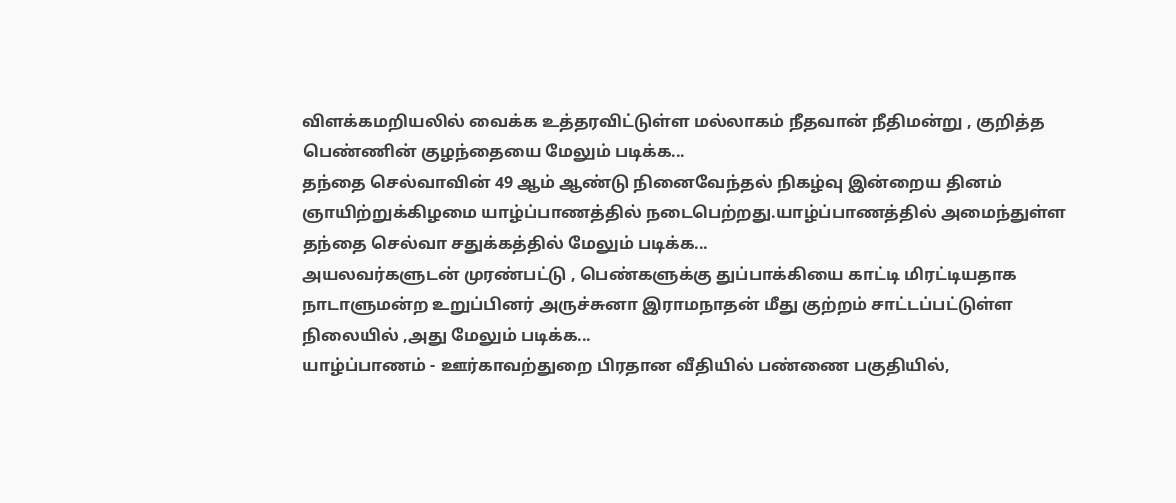விளக்கமறியலில் வைக்க உத்தரவிட்டுள்ள மல்லாகம் நீதவான் நீதிமன்று , குறித்த பெண்ணின் குழந்தையை மேலும் படிக்க...
தந்தை செல்வாவின் 49 ஆம் ஆண்டு நினைவேந்தல் நிகழ்வு இன்றைய தினம் ஞாயிற்றுக்கிழமை யாழ்ப்பாணத்தில் நடைபெற்றது.யாழ்ப்பாணத்தில் அமைந்துள்ள தந்தை செல்வா சதுக்கத்தில் மேலும் படிக்க...
அயலவர்களுடன் முரண்பட்டு , பெண்களுக்கு துப்பாக்கியை காட்டி மிரட்டியதாக நாடாளுமன்ற உறுப்பினர் அருச்சுனா இராமநாதன் மீது குற்றம் சாட்டப்பட்டுள்ள நிலையில் ,அது மேலும் படிக்க...
யாழ்ப்பாணம் - ஊர்காவற்துறை பிரதான வீதியில் பண்ணை பகுதியில்,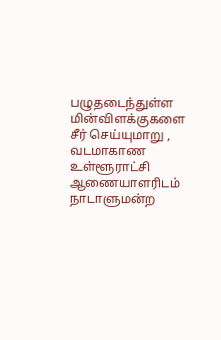பழுதடைந்துள்ள மின்விளக்குகளை சீர் செய்யுமாறு , வடமாகாண உள்ளூராட்சி ஆணையாளரிடம் நாடாளுமன்ற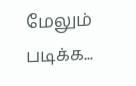மேலும் படிக்க...